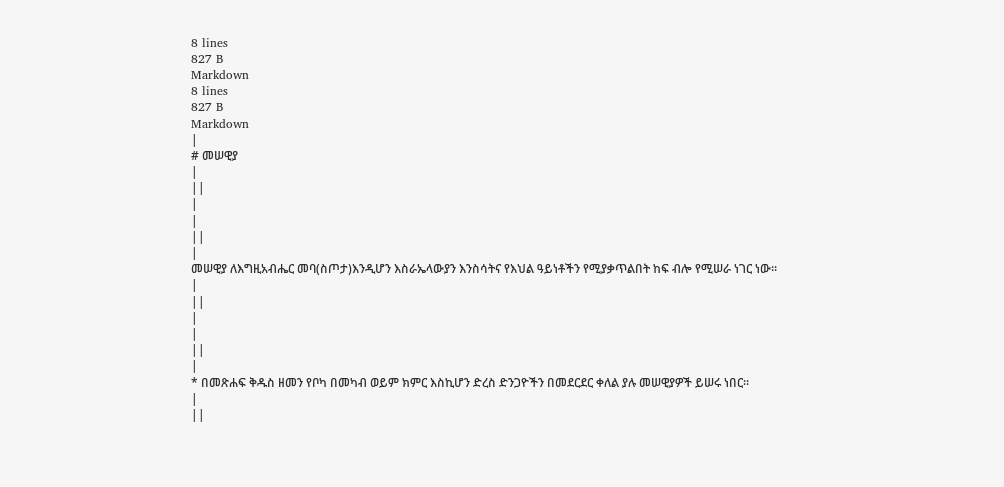8 lines
827 B
Markdown
8 lines
827 B
Markdown
|
# መሠዊያ
|
||
|
|
||
|
መሠዊያ ለእግዚአብሔር መባ(ስጦታ)እንዲሆን እስራኤላውያን እንስሳትና የእህል ዓይነቶችን የሚያቃጥልበት ከፍ ብሎ የሚሠራ ነገር ነው።
|
||
|
|
||
|
* በመጽሐፍ ቅዱስ ዘመን የቦካ በመካብ ወይም ክምር እስኪሆን ድረስ ድንጋዮችን በመደርደር ቀለል ያሉ መሠዊያዎች ይሠሩ ነበር።
|
||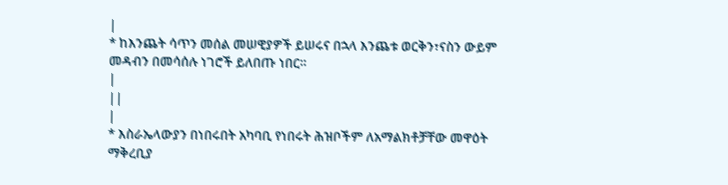|
* ከእንጨት ሳጥን መሰል መሠዊያዎች ይሠሩና በኋላ እንጨቱ ወርቅን፣ናስን ውይም መዳብን በመሳሰሉ ነገሮች ይለበጡ ነበር።
|
||
|
* እስራኤላውያን በነበሩበት አካባቢ የነበሩት ሕዝቦችም ለአማልክቶቻቸው መዋዕት ማቅረቢያ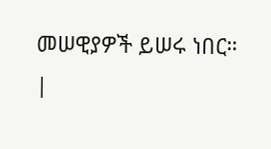መሠዊያዎች ይሠሩ ነበር።
|